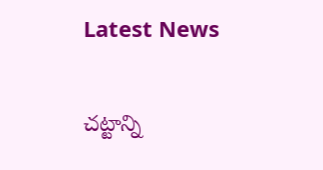Latest News

చ‌ట్టాన్ని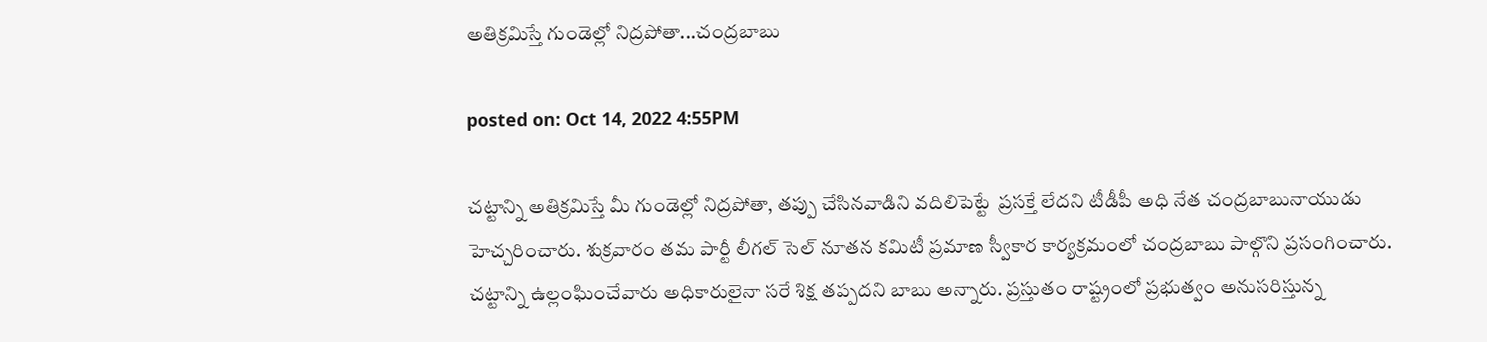అతిక్ర‌మిస్తే గుండెల్లో నిద్ర‌పోతా...చంద్ర‌బాబు

posted on: Oct 14, 2022 4:55PM

చట్టాన్ని అతిక్ర‌మిస్తే మీ గుండెల్లో నిద్ర‌పోతా, త‌ప్పు చేసిన‌వాడిని వ‌దిలిపెట్టే  ప్ర‌స‌క్తే లేద‌ని టీడీపీ అధి నేత చంద్ర‌బాబునాయుడు హెచ్చ‌రించారు. శుక్ర‌వారం త‌మ పార్టీ లీగ‌ల్ సెల్ నూత‌న క‌మిటీ ప్ర‌మాణ స్వీకార కార్య‌క్ర‌మంలో చంద్ర‌బాబు పాల్గొని ప్ర‌సంగించారు. చ‌ట్టాన్ని ఉల్లంఘించేవారు అధికారులైనా స‌రే శిక్ష త‌ప్ప‌ద‌ని బాబు అన్నారు. ప్ర‌స్తుతం రాష్ట్రంలో ప్ర‌భుత్వం అనుస‌రిస్తున్న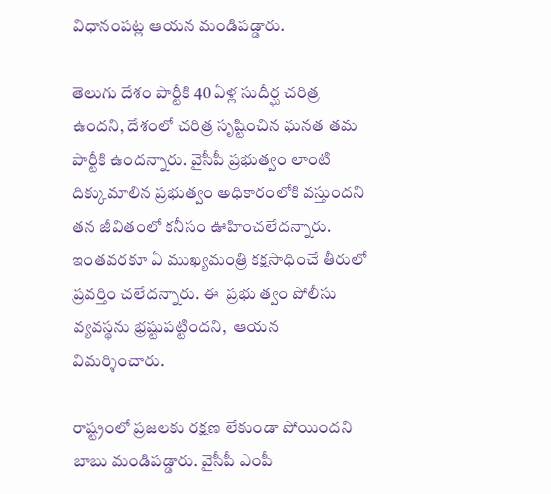విధానంప‌ట్ల ఆయ‌న మండిప‌డ్డారు.

తెలుగు దేశం పార్టీకి 40 ఏళ్ల సుదీర్ఘ చ‌రిత్ర ఉంద‌ని, దేశంలో చ‌రిత్ర సృష్టించిన ఘ‌న‌త త‌మ పార్టీకి ఉందన్నారు. వైసీపీ ప్ర‌భుత్వం లాంటి దిక్కుమాలిన ప్ర‌భుత్వం అధికారంలోకి వ‌స్తుంద‌ని  త‌న జీవితంలో క‌నీసం ఊహించ‌లేద‌న్నారు. ఇంత‌వ‌ర‌కూ ఏ ముఖ్య‌మంత్రి క‌క్ష‌సాధించే తీరులో  ప్ర‌వ‌ర్తిం చ‌లేద‌న్నారు. ఈ  ప్ర‌భు త్వం పోలీసు వ్య‌వ‌స్థ‌ను భ్ర‌ష్టుప‌ట్టింద‌ని,  ఆయ‌న విమ‌ర్శించారు.

రాష్ట్రంలో ప్ర‌జ‌ల‌కు ర‌క్ష‌ణ లేకుండా పోయింద‌ని బాబు మండిప‌డ్డారు. వైసీపీ ఎంపీ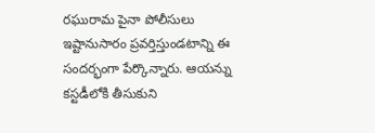ర‌ఘురామ పైనా పోలీసులు ఇష్టానుసారం ప్ర‌వ‌ర్తిస్తుండ‌టాన్ని ఈ సంద‌ర్భంగా పేర్కొన్నారు. ఆయ‌న్ను క‌స్ట‌డీలోకి తీసుకుని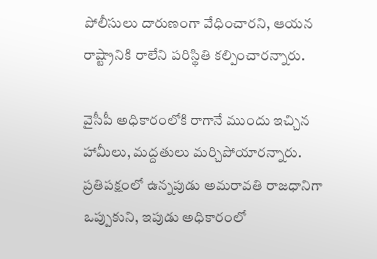పోలీసులు దారుణంగా వేధించార‌ని, ఆయ‌న రాష్ట్రానికి రాలేని ప‌రిస్థితి క‌ల్పించార‌న్నారు.

వైసీపీ అధికారంలోకి రాగానే ముందు ఇచ్చిన హామీలు, మ‌ద్ద‌తులు మ‌ర్చిపోయార‌న్నారు. ప్ర‌తిప‌క్షంలో ఉన్న‌పుడు అమ‌రావ‌తి రాజ‌ధానిగా ఒప్పుకుని, ఇపుడు అధికారంలో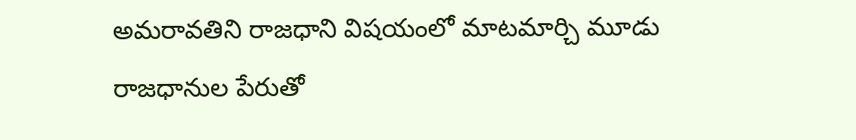అమ‌రావ‌తిని రాజ‌ధాని విష‌యంలో మాట‌మార్చి మూడు రాజ‌ధానుల పేరుతో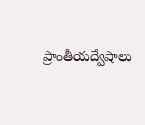ప్రాంతీయద్వేషాలు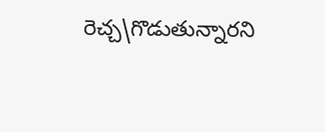రెచ్చ‌\గొడుతున్నార‌ని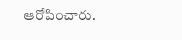ఆరోపించారు.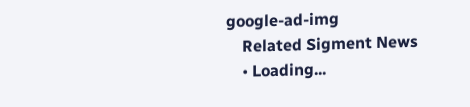google-ad-img
    Related Sigment News
    • Loading...